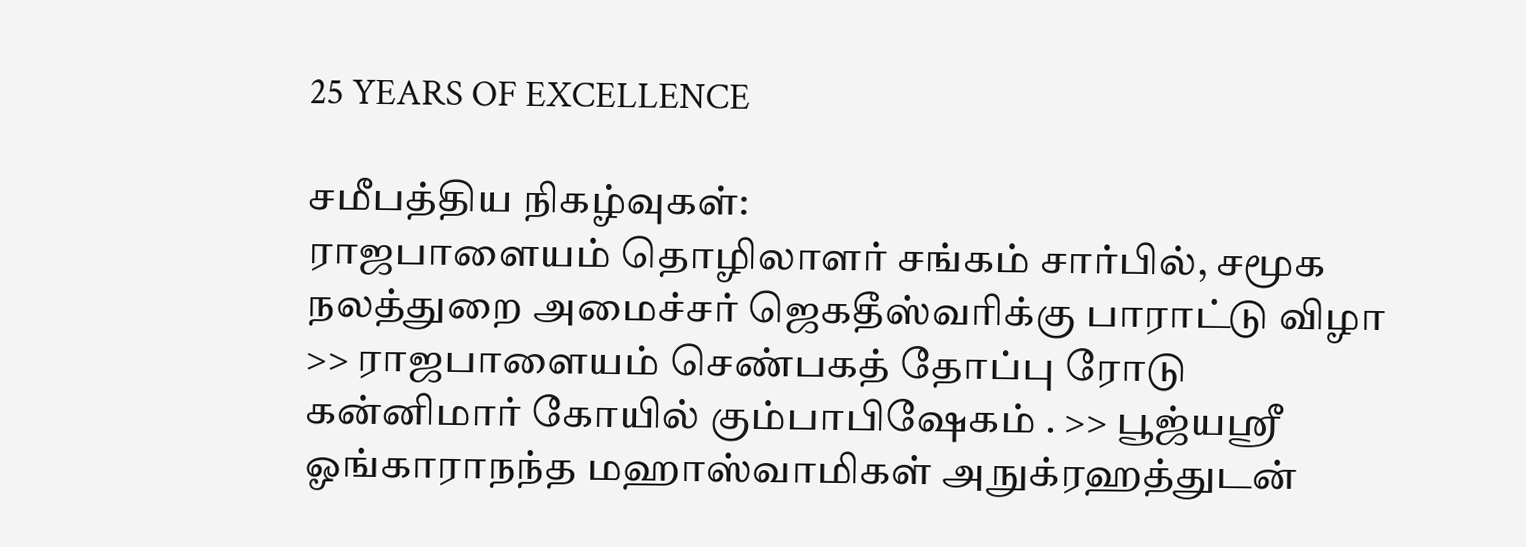25 YEARS OF EXCELLENCE

சமீபத்திய நிகழ்வுகள்:
ராஜபாளையம் தொழிலாளர் சங்கம் சார்பில், சமூக நலத்துறை அமைச்சர் ஜெகதீஸ்வரிக்கு பாராட்டு விழா >> ராஜபாளையம் செண்பகத் தோப்பு ரோடு கன்னிமார் கோயில் கும்பாபிஷேகம் . >> பூஜ்யஸ்ரீ ஓங்காராநந்த மஹாஸ்வாமிகள் அநுக்ரஹத்துடன்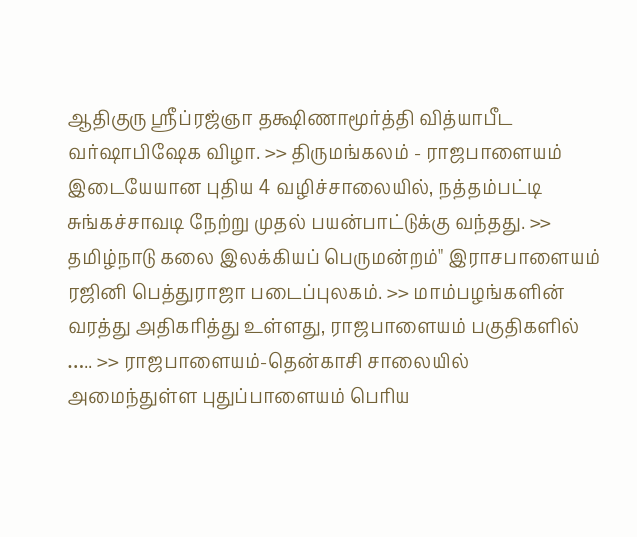ஆதிகுரு ஸ்ரீப்ரஜ்ஞா தக்ஷிணாமூர்த்தி வித்யாபீட வர்ஷாபிஷேக விழா. >> திருமங்கலம் - ராஜபாளையம் இடையேயான புதிய 4 வழிச்சாலையில், நத்தம்பட்டி சுங்கச்சாவடி நேற்று முதல் பயன்பாட்டுக்கு வந்தது. >> தமிழ்நாடு கலை இலக்கியப் பெருமன்றம்" இராசபாளையம் ரஜினி பெத்துராஜா படைப்புலகம். >> மாம்பழங்களின் வரத்து அதிகரித்து உள்ளது, ராஜபாளையம் பகுதிகளில் ….. >> ராஜபாளையம்-தென்காசி சாலையில் அமைந்துள்ள புதுப்பாளையம் பெரிய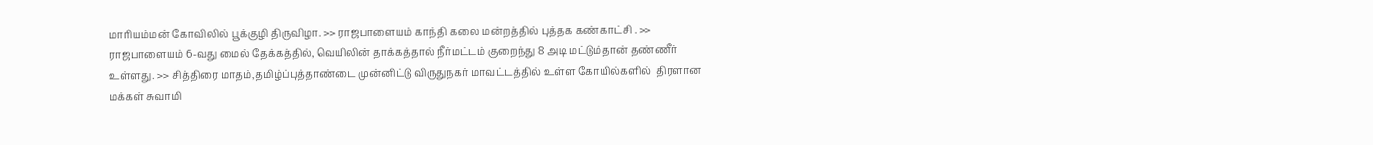மாரியம்மன் கோவிலில் பூக்குழி திருவிழா. >> ராஜபாளையம் காந்தி கலை மன்றத்தில் புத்தக கண்காட்சி . >> ராஜபாளையம் 6-வது மைல் தேக்கத்தில், வெயிலின் தாக்கத்தால் நீர்மட்டம் குறைந்து 8 அடி மட்டும்தான் தண்ணீர் உள்ளது. >> சித்திரை மாதம்,தமிழ்ப்புத்தாண்டை முன்னிட்டு விருதுநகர் மாவட்டத்தில் உள்ள கோயில்களில்  திரளான மக்கள் சுவாமி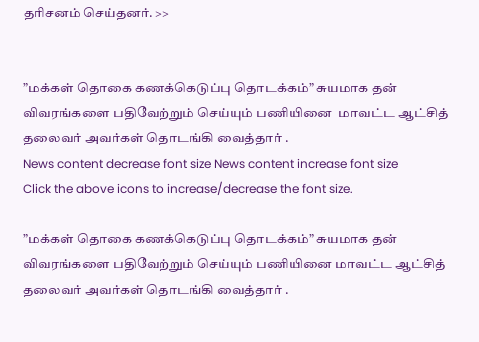தரிசனம் செய்தனர். >>


”மக்கள் தொகை கணக்கெடுப்பு தொடக்கம்” சுயமாக தன் விவரங்களை பதிவேற்றும் செய்யும் பணியினை  மாவட்ட ஆட்சித் தலைவர் அவர்கள் தொடங்கி வைத்தார் .
News content decrease font size News content increase font size
Click the above icons to increase/decrease the font size.

”மக்கள் தொகை கணக்கெடுப்பு தொடக்கம்” சுயமாக தன் விவரங்களை பதிவேற்றும் செய்யும் பணியினை மாவட்ட ஆட்சித் தலைவர் அவர்கள் தொடங்கி வைத்தார் .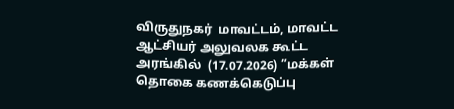விருதுநகர்  மாவட்டம், மாவட்ட ஆட்சியர் அலுவலக கூட்ட அரங்கில்  (17.07.2026) ”மக்கள் தொகை கணக்கெடுப்பு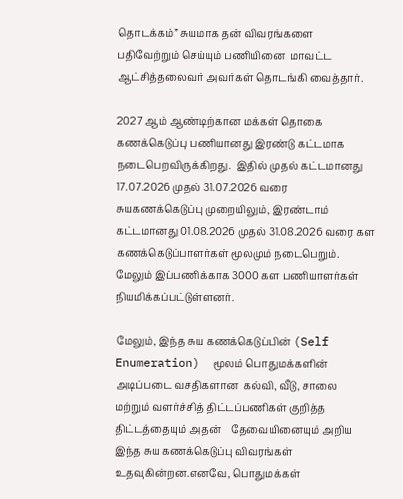தொடக்கம்” சுயமாக தன் விவரங்களை பதிவேற்றும் செய்யும் பணியினை  மாவட்ட ஆட்சித்தலைவர் அவர்கள் தொடங்கி வைத்தார்.

2027 ஆம் ஆண்டிற்கான மக்கள் தொகை கணக்கெடுப்பு பணியானது இரண்டு கட்டமாக நடைபெறவிருக்கிறது.  இதில் முதல் கட்டமானது 17.07.2026 முதல் 31.07.2026 வரை சுயகணக்கெடுப்பு முறையிலும், இரண்டாம் கட்டமானது 01.08.2026 முதல் 31.08.2026 வரை கள கணக்கெடுப்பாளர்கள் மூலமும் நடைபெறும். மேலும் இப்பணிக்காக 3000 கள பணியாளர்கள் நியமிக்கப்பட்டுள்ளனர்.

மேலும், இந்த சுய கணக்கெடுப்பின் (Self Enumeration)  மூலம் பொதுமக்களின் அடிப்படை வசதிகளான  கல்வி, வீடு, சாலை மற்றும் வளர்ச்சித் திட்டப்பணிகள் குறித்த திட்டத்தையும் அதன்    தேவையினையும் அறிய இந்த சுய கணக்கெடுப்பு விவரங்கள் உதவுகின்றன.எனவே, பொதுமக்கள்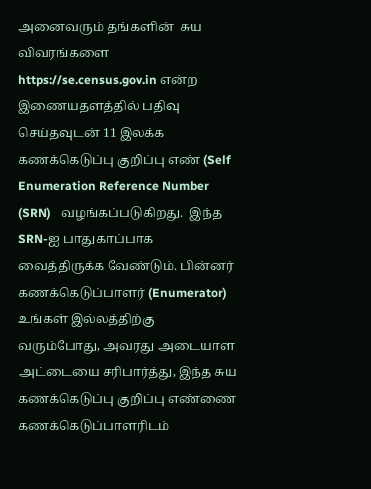அனைவரும் தங்களின்  சுய விவரங்களை https://se.census.gov.in என்ற இணையதளத்தில் பதிவு செய்தவுடன் 11 இலக்க கணக்கெடுப்பு குறிப்பு எண் (Self Enumeration Reference Number (SRN)   வழங்கப்படுகிறது.  இந்த SRN-ஐ பாதுகாப்பாக வைத்திருக்க வேண்டும். பின்னர்  கணக்கெடுப்பாளர் (Enumerator) உங்கள் இல்லத்திற்கு வரும்போது, அவரது அடையாள அட்டையை சரிபார்த்து, இந்த சுய கணக்கெடுப்பு குறிப்பு எண்ணை கணக்கெடுப்பாளரிடம்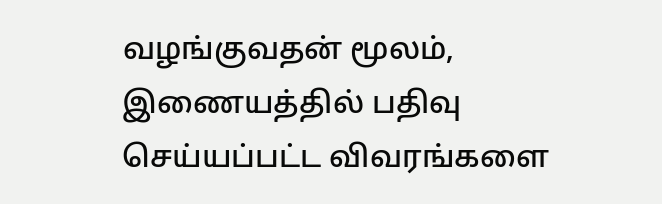வழங்குவதன் மூலம், இணையத்தில் பதிவு செய்யப்பட்ட விவரங்களை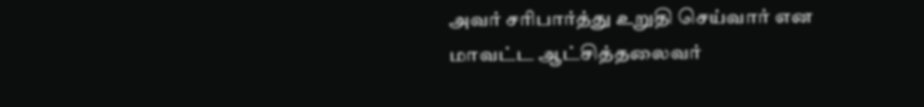அவர் சரிபார்த்து உறுதி செய்வார் என மாவட்ட ஆட்சித்தலைவர்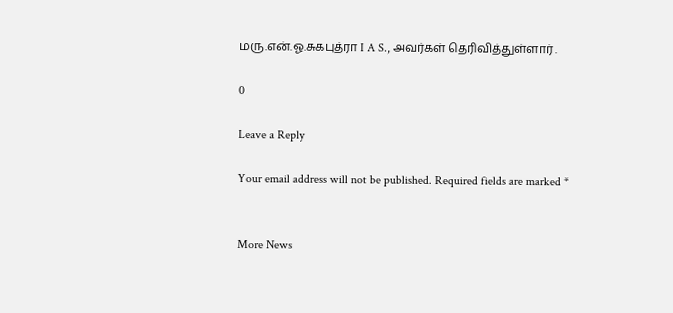மரு.என்.ஓ.சுகபுத்ரா I A S., அவர்கள் தெரிவித்துள்ளார் .

0

Leave a Reply

Your email address will not be published. Required fields are marked *


More News